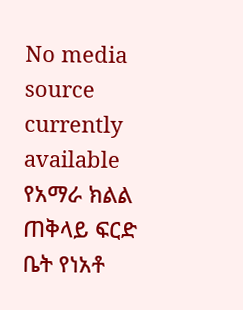No media source currently available
የአማራ ክልል ጠቅላይ ፍርድ ቤት የነአቶ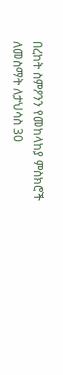በረከት ስምዖንን የመከላከያ ምስክሮች ለመስማት ለታህሳስ 30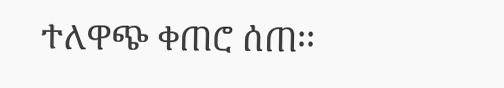ተለዋጭ ቀጠሮ ሰጠ፡፡